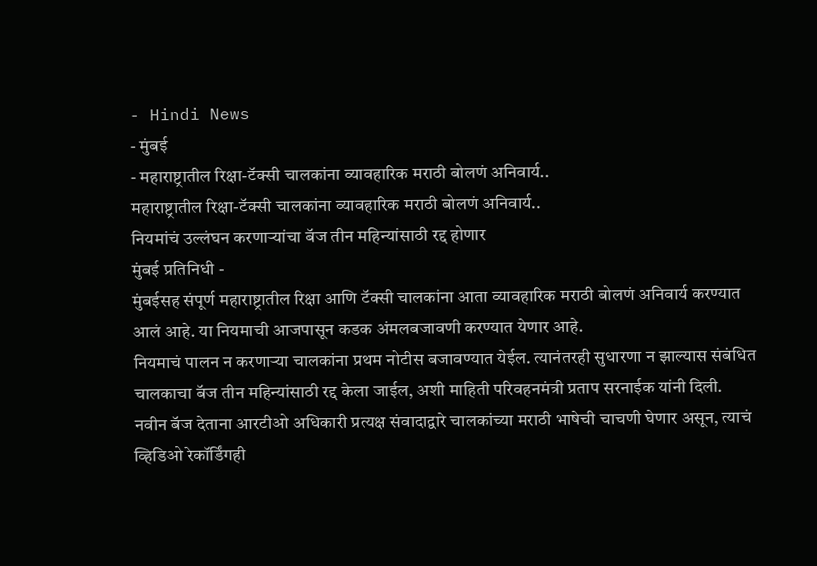- Hindi News
- मुंबई
- महाराष्ट्रातील रिक्षा-टॅक्सी चालकांना व्यावहारिक मराठी बोलणं अनिवार्य..
महाराष्ट्रातील रिक्षा-टॅक्सी चालकांना व्यावहारिक मराठी बोलणं अनिवार्य..
नियमांचं उल्लंघन करणाऱ्यांचा बॅज तीन महिन्यांसाठी रद्द होणार
मुंबई प्रतिनिधी -
मुंबईसह संपूर्ण महाराष्ट्रातील रिक्षा आणि टॅक्सी चालकांना आता व्यावहारिक मराठी बोलणं अनिवार्य करण्यात आलं आहे. या नियमाची आजपासून कडक अंमलबजावणी करण्यात येणार आहे.
नियमाचं पालन न करणाऱ्या चालकांना प्रथम नोटीस बजावण्यात येईल. त्यानंतरही सुधारणा न झाल्यास संबंधित चालकाचा बॅज तीन महिन्यांसाठी रद्द केला जाईल, अशी माहिती परिवहनमंत्री प्रताप सरनाईक यांनी दिली.
नवीन बॅज देताना आरटीओ अधिकारी प्रत्यक्ष संवादाद्वारे चालकांच्या मराठी भाषेची चाचणी घेणार असून, त्याचं व्हिडिओ रेकॉर्डिंगही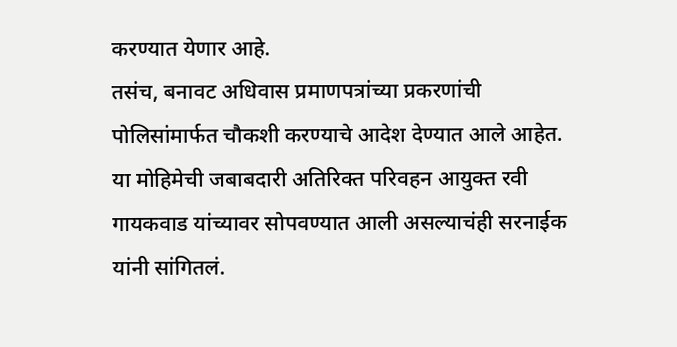करण्यात येणार आहे.
तसंच, बनावट अधिवास प्रमाणपत्रांच्या प्रकरणांची पोलिसांमार्फत चौकशी करण्याचे आदेश देण्यात आले आहेत. या मोहिमेची जबाबदारी अतिरिक्त परिवहन आयुक्त रवी गायकवाड यांच्यावर सोपवण्यात आली असल्याचंही सरनाईक यांनी सांगितलं.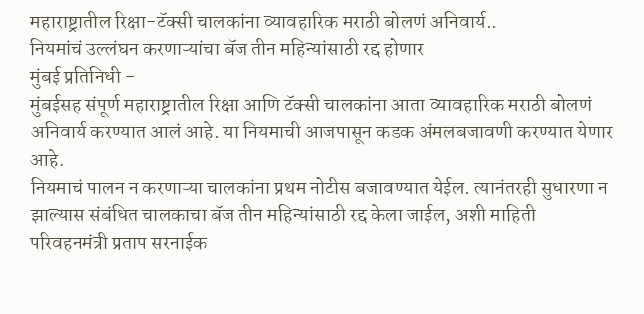महाराष्ट्रातील रिक्षा-टॅक्सी चालकांना व्यावहारिक मराठी बोलणं अनिवार्य..
नियमांचं उल्लंघन करणाऱ्यांचा बॅज तीन महिन्यांसाठी रद्द होणार
मुंबई प्रतिनिधी -
मुंबईसह संपूर्ण महाराष्ट्रातील रिक्षा आणि टॅक्सी चालकांना आता व्यावहारिक मराठी बोलणं अनिवार्य करण्यात आलं आहे. या नियमाची आजपासून कडक अंमलबजावणी करण्यात येणार आहे.
नियमाचं पालन न करणाऱ्या चालकांना प्रथम नोटीस बजावण्यात येईल. त्यानंतरही सुधारणा न झाल्यास संबंधित चालकाचा बॅज तीन महिन्यांसाठी रद्द केला जाईल, अशी माहिती परिवहनमंत्री प्रताप सरनाईक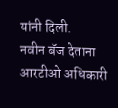यांनी दिली.
नवीन बॅज देताना आरटीओ अधिकारी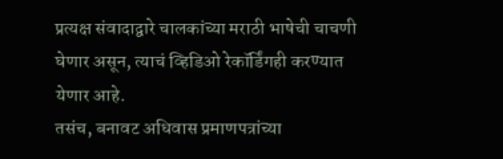प्रत्यक्ष संवादाद्वारे चालकांच्या मराठी भाषेची चाचणी घेणार असून, त्याचं व्हिडिओ रेकॉर्डिंगही करण्यात येणार आहे.
तसंच, बनावट अधिवास प्रमाणपत्रांच्या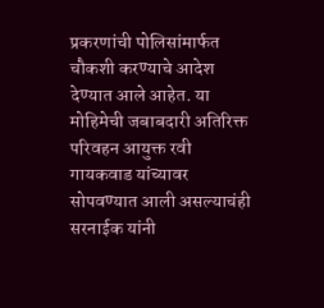प्रकरणांची पोलिसांमार्फत चौकशी करण्याचे आदेश देण्यात आले आहेत. या मोहिमेची जबाबदारी अतिरिक्त परिवहन आयुक्त रवी गायकवाड यांच्यावर सोपवण्यात आली असल्याचंही सरनाईक यांनी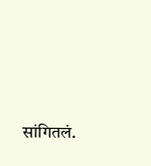सांगितलं.